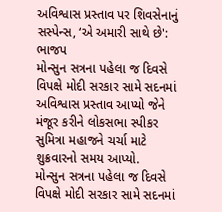અવિશ્વાસ પ્રસ્તાવ પર શિવસેનાનું સસ્પેન્સ, ‘એ અમારી સાથે છે': ભાજપ
મોન્સુન સત્રના પહેલા જ દિવસે વિપક્ષે મોદી સરકાર સામે સદનમાં અવિશ્વાસ પ્રસ્તાવ આપ્યો જેને મંજૂર કરીને લોકસભા સ્પીકર સુમિત્રા મહાજને ચર્ચા માટે શુક્રવારનો સમય આપ્યો.
મોન્સુન સત્રના પહેલા જ દિવસે વિપક્ષે મોદી સરકાર સામે સદનમાં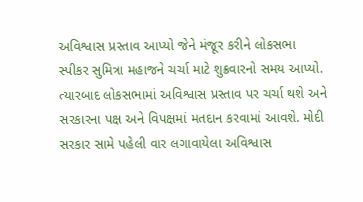અવિશ્વાસ પ્રસ્તાવ આપ્યો જેને મંજૂર કરીને લોકસભા સ્પીકર સુમિત્રા મહાજને ચર્ચા માટે શુક્રવારનો સમય આપ્યો. ત્યારબાદ લોકસભામાં અવિશ્વાસ પ્રસ્તાવ પર ચર્ચા થશે અને સરકારના પક્ષ અને વિપક્ષમાં મતદાન કરવામાં આવશે. મોદી સરકાર સામે પહેલી વાર લગાવાયેલા અવિશ્વાસ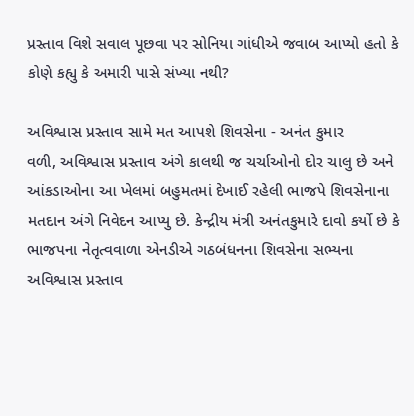પ્રસ્તાવ વિશે સવાલ પૂછવા પર સોનિયા ગાંધીએ જવાબ આપ્યો હતો કે કોણે કહ્યુ કે અમારી પાસે સંખ્યા નથી?

અવિશ્વાસ પ્રસ્તાવ સામે મત આપશે શિવસેના - અનંત કુમાર
વળી, અવિશ્વાસ પ્રસ્તાવ અંગે કાલથી જ ચર્ચાઓનો દોર ચાલુ છે અને આંકડાઓના આ ખેલમાં બહુમતમાં દેખાઈ રહેલી ભાજપે શિવસેનાના મતદાન અંગે નિવેદન આપ્યુ છે. કેન્દ્રીય મંત્રી અનંતકુમારે દાવો કર્યો છે કે ભાજપના નેતૃત્વવાળા એનડીએ ગઠબંધનના શિવસેના સભ્યના અવિશ્વાસ પ્રસ્તાવ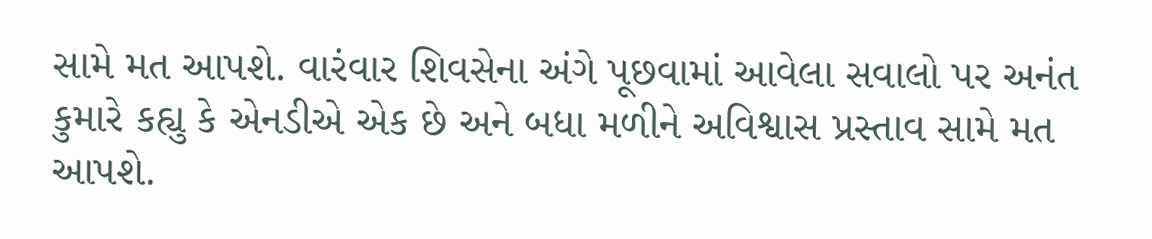સામે મત આપશે. વારંવાર શિવસેના અંગે પૂછવામાં આવેલા સવાલો પર અનંત કુમારે કહ્યુ કે એનડીએ એક છે અને બધા મળીને અવિશ્વાસ પ્રસ્તાવ સામે મત આપશે.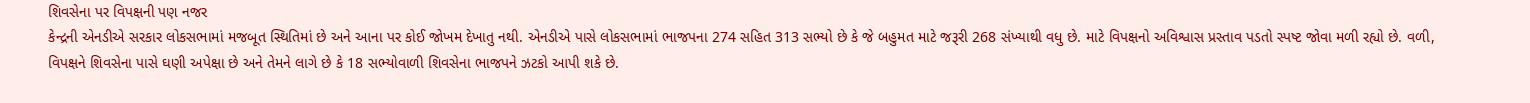શિવસેના પર વિપક્ષની પણ નજર
કેન્દ્રની એનડીએ સરકાર લોકસભામાં મજબૂત સ્થિતિમાં છે અને આના પર કોઈ જોખમ દેખાતુ નથી. એનડીએ પાસે લોકસભામાં ભાજપના 274 સહિત 313 સભ્યો છે કે જે બહુમત માટે જરૂરી 268 સંખ્યાથી વધુ છે. માટે વિપક્ષનો અવિશ્વાસ પ્રસ્તાવ પડતો સ્પષ્ટ જોવા મળી રહ્યો છે. વળી, વિપક્ષને શિવસેના પાસે ઘણી અપેક્ષા છે અને તેમને લાગે છે કે 18 સભ્યોવાળી શિવસેના ભાજપને ઝટકો આપી શકે છે.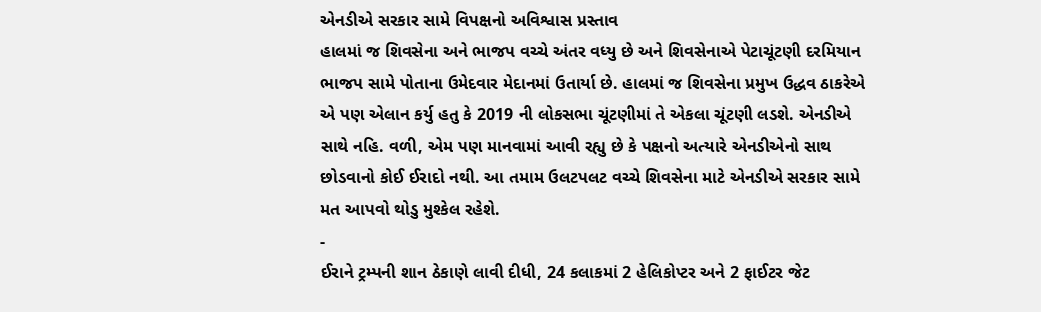એનડીએ સરકાર સામે વિપક્ષનો અવિશ્વાસ પ્રસ્તાવ
હાલમાં જ શિવસેના અને ભાજપ વચ્ચે અંતર વધ્યુ છે અને શિવસેનાએ પેટાચૂંટણી દરમિયાન ભાજપ સામે પોતાના ઉમેદવાર મેદાનમાં ઉતાર્યા છે. હાલમાં જ શિવસેના પ્રમુખ ઉદ્ધવ ઠાકરેએ એ પણ એલાન કર્યુ હતુ કે 2019 ની લોકસભા ચૂંટણીમાં તે એકલા ચૂંટણી લડશે. એનડીએ સાથે નહિ. વળી, એમ પણ માનવામાં આવી રહ્યુ છે કે પક્ષનો અત્યારે એનડીએનો સાથ છોડવાનો કોઈ ઈરાદો નથી. આ તમામ ઉલટપલટ વચ્ચે શિવસેના માટે એનડીએ સરકાર સામે મત આપવો થોડુ મુશ્કેલ રહેશે.
-
ઈરાને ટ્રમ્પની શાન ઠેકાણે લાવી દીધી, 24 કલાકમાં 2 હેલિકોપ્ટર અને 2 ફાઈટર જેટ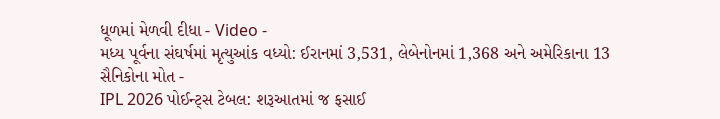ધૂળમાં મેળવી દીધા - Video -
મધ્ય પૂર્વના સંઘર્ષમાં મૃત્યુઆંક વધ્યો: ઈરાનમાં 3,531, લેબેનોનમાં 1,368 અને અમેરિકાના 13 સૈનિકોના મોત -
IPL 2026 પોઈન્ટ્સ ટેબલ: શરૂઆતમાં જ ફસાઈ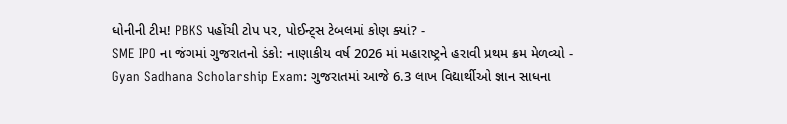ધોનીની ટીમ! PBKS પહોંચી ટોપ પર, પોઈન્ટ્સ ટેબલમાં કોણ ક્યાં? -
SME IPO ના જંગમાં ગુજરાતનો ડંકો: નાણાકીય વર્ષ 2026 માં મહારાષ્ટ્રને હરાવી પ્રથમ ક્રમ મેળવ્યો -
Gyan Sadhana Scholarship Exam: ગુજરાતમાં આજે 6.3 લાખ વિદ્યાર્થીઓ જ્ઞાન સાધના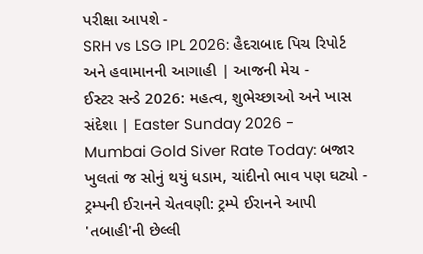પરીક્ષા આપશે -
SRH vs LSG IPL 2026: હૈદરાબાદ પિચ રિપોર્ટ અને હવામાનની આગાહી | આજની મેચ -
ઈસ્ટર સન્ડે 2026: મહત્વ, શુભેચ્છાઓ અને ખાસ સંદેશા | Easter Sunday 2026 -
Mumbai Gold Siver Rate Today: બજાર ખુલતાં જ સોનું થયું ધડામ, ચાંદીનો ભાવ પણ ઘટ્યો -
ટ્રમ્પની ઈરાનને ચેતવણી: ટ્રમ્પે ઈરાનને આપી 'તબાહી'ની છેલ્લી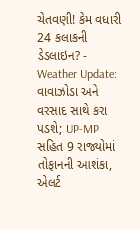ચેતવણી! કેમ વધારી 24 કલાકની ડેડલાઇન? -
Weather Update: વાવાઝોડા અને વરસાદ સાથે કરા પડશે; UP-MP સહિત 9 રાજ્યોમાં તોફાનની આશંકા, એલર્ટ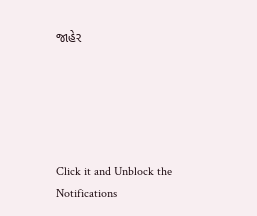જાહેર





Click it and Unblock the Notifications